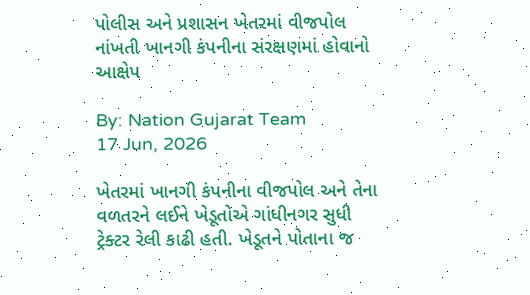પોલીસ અને પ્રશાસન ખેતરમાં વીજપોલ નાંખતી ખાનગી કંપનીના સંરક્ષણમાં હોવાનો આક્ષેપ

By: Nation Gujarat Team
17 Jun, 2026

ખેતરમાં ખાનગી કંપનીના વીજપોલ અને તેના વળતરને લઈને ખેડૂતોએ ગાંધીનગર સુધી ટ્રેક્ટર રેલી કાઢી હતી. ખેડૂતને પોતાના જ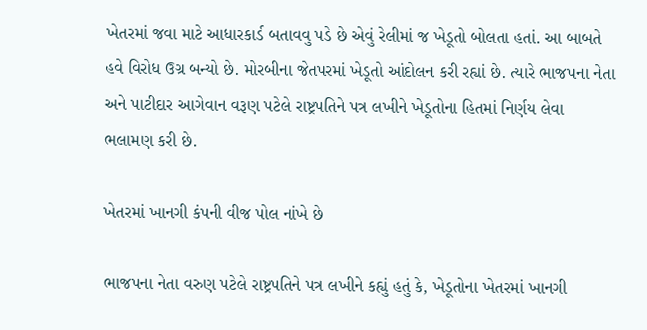ખેતરમાં જવા માટે આધારકાર્ડ બતાવવુ પડે છે એવું રેલીમાં જ ખેડૂતો બોલતા હતાં. આ બાબતે હવે વિરોધ ઉગ્ર બન્યો છે. મોરબીના જેતપરમાં ખેડૂતો આંદોલન કરી રહ્યાં છે. ત્યારે ભાજપના નેતા અને પાટીદાર આગેવાન વરૂણ પટેલે રાષ્ટ્રપતિને પત્ર લખીને ખેડૂતોના હિતમાં નિર્ણય લેવા ભલામણ કરી છે.

ખેતરમાં ખાનગી કંપની વીજ પોલ નાંખે છે

ભાજપના નેતા વરુણ પટેલે રાષ્ટ્રપતિને પત્ર લખીને કહ્યું હતું કે, ખેડૂતોના ખેતરમાં ખાનગી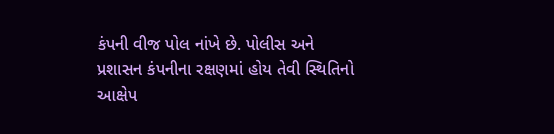કંપની વીજ પોલ નાંખે છે. પોલીસ અને પ્રશાસન કંપનીના રક્ષણમાં હોય તેવી સ્થિતિનો આક્ષેપ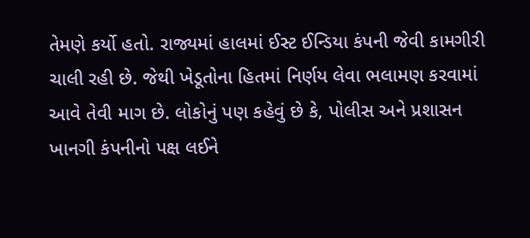તેમણે કર્યો હતો. રાજ્યમાં હાલમાં ઈસ્ટ ઈન્ડિયા કંપની જેવી કામગીરી ચાલી રહી છે. જેથી ખેડૂતોના હિતમાં નિર્ણય લેવા ભલામણ કરવામાં આવે તેવી માગ છે. લોકોનું પણ કહેવું છે કે, પોલીસ અને પ્રશાસન ખાનગી કંપનીનો પક્ષ લઈને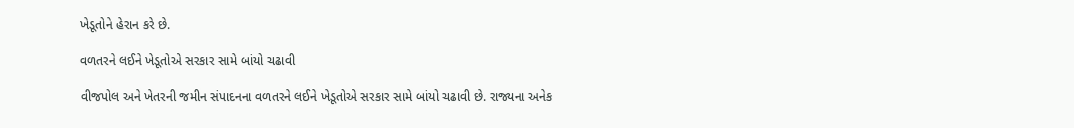ખેડૂતોને હેરાન કરે છે.

વળતરને લઈને ખેડૂતોએ સરકાર સામે બાંયો ચઢાવી

વીજપોલ અને ખેતરની જમીન સંપાદનના વળતરને લઈને ખેડૂતોએ સરકાર સામે બાંયો ચઢાવી છે. રાજ્યના અનેક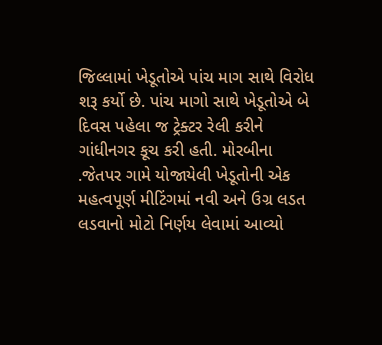જિલ્લામાં ખેડૂતોએ પાંચ માગ સાથે વિરોધ શરૂ કર્યો છે. પાંચ માગો સાથે ખેડૂતોએ બે દિવસ પહેલા જ ટ્રેક્ટર રેલી કરીને ગાંધીનગર કૂચ કરી હતી. મોરબીના .જેતપર ગામે યોજાયેલી ખેડૂતોની એક મહત્વપૂર્ણ મીટિંગમાં નવી અને ઉગ્ર લડત લડવાનો મોટો નિર્ણય લેવામાં આવ્યો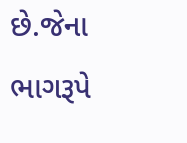છે.જેના ભાગરૂપે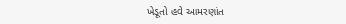ખેડૂતો હવે આમરણાંત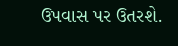ઉપવાસ પર ઉતરશે.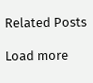Related Posts

Load more